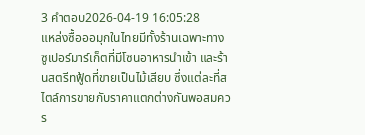3 คำตอบ2026-04-19 16:05:28
แหล่งซื้อออมุกในไทยมีทั้งร้านเฉพาะทาง ซูเปอร์มาร์เก็ตที่มีโซนอาหารนำเข้า และร้านสตรีทฟู้ดที่ขายเป็นไม้เสียบ ซึ่งแต่ละที่สไตล์การขายกับราคาแตกต่างกันพอสมควร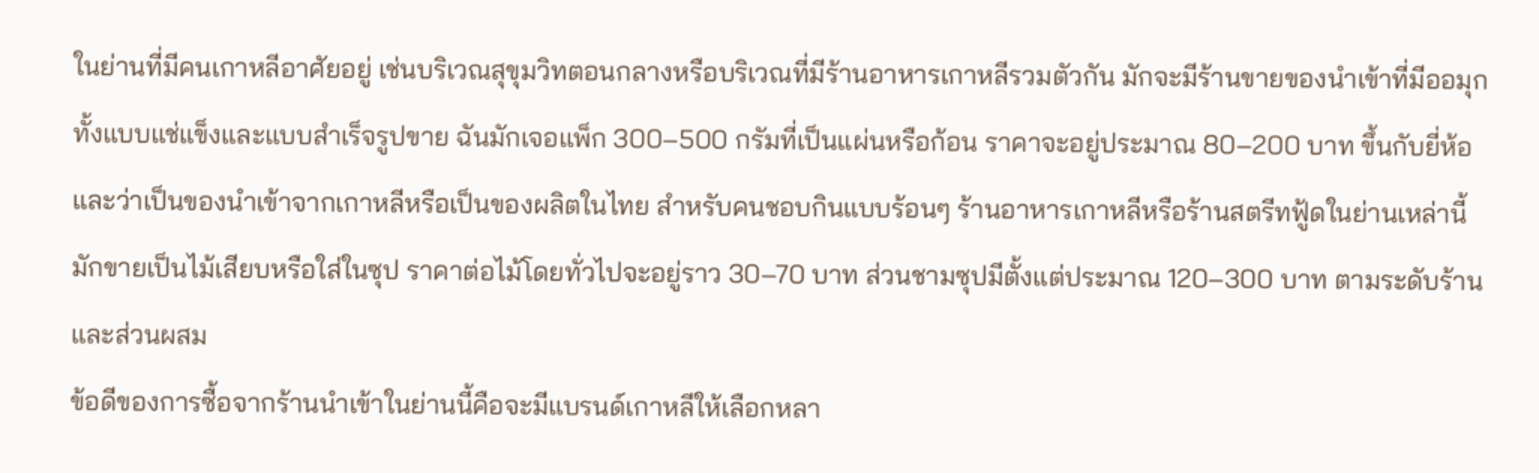ในย่านที่มีคนเกาหลีอาศัยอยู่ เช่นบริเวณสุขุมวิทตอนกลางหรือบริเวณที่มีร้านอาหารเกาหลีรวมตัวกัน มักจะมีร้านขายของนำเข้าที่มีออมุกทั้งแบบแช่แข็งและแบบสำเร็จรูปขาย ฉันมักเจอแพ็ก 300–500 กรัมที่เป็นแผ่นหรือก้อน ราคาจะอยู่ประมาณ 80–200 บาท ขึ้นกับยี่ห้อและว่าเป็นของนำเข้าจากเกาหลีหรือเป็นของผลิตในไทย สำหรับคนชอบกินแบบร้อนๆ ร้านอาหารเกาหลีหรือร้านสตรีทฟู้ดในย่านเหล่านี้มักขายเป็นไม้เสียบหรือใส่ในซุป ราคาต่อไม้โดยทั่วไปจะอยู่ราว 30–70 บาท ส่วนชามซุปมีตั้งแต่ประมาณ 120–300 บาท ตามระดับร้านและส่วนผสม
ข้อดีของการซื้อจากร้านนำเข้าในย่านนี้คือจะมีแบรนด์เกาหลีให้เลือกหลา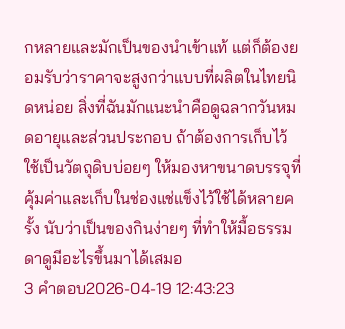กหลายและมักเป็นของนำเข้าแท้ แต่ก็ต้องยอมรับว่าราคาจะสูงกว่าแบบที่ผลิตในไทยนิดหน่อย สิ่งที่ฉันมักแนะนำคือดูฉลากวันหมดอายุและส่วนประกอบ ถ้าต้องการเก็บไว้ใช้เป็นวัตถุดิบบ่อยๆ ให้มองหาขนาดบรรจุที่คุ้มค่าและเก็บในช่องแช่แข็งไว้ใช้ได้หลายครั้ง นับว่าเป็นของกินง่ายๆ ที่ทำให้มื้อธรรมดาดูมีอะไรขึ้นมาได้เสมอ
3 คำตอบ2026-04-19 12:43:23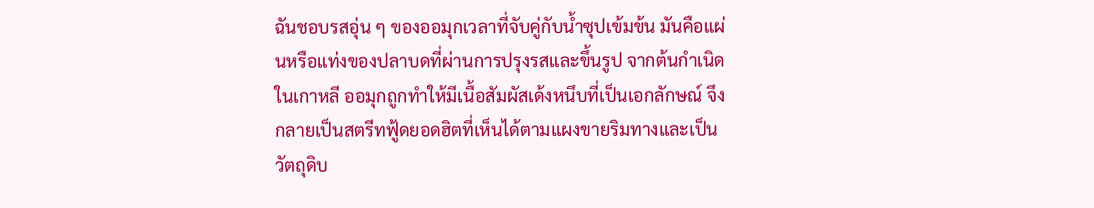ฉันชอบรสอุ่น ๆ ของออมุกเวลาที่จับคู่กับน้ำซุปเข้มข้น มันคือแผ่นหรือแท่งของปลาบดที่ผ่านการปรุงรสและขึ้นรูป จากต้นกำเนิดในเกาหลี ออมุกถูกทำให้มีเนื้อสัมผัสเด้งหนึบที่เป็นเอกลักษณ์ จึงกลายเป็นสตรีทฟู้ดยอดฮิตที่เห็นได้ตามแผงขายริมทางและเป็นวัตถุดิบ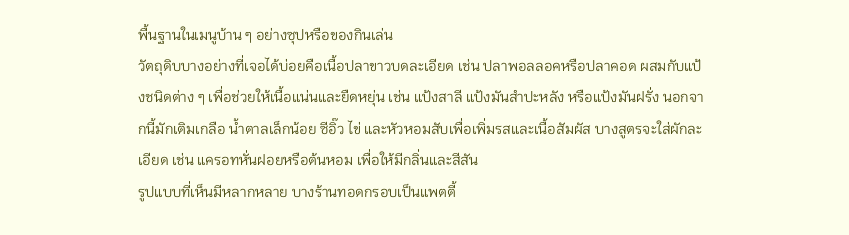พื้นฐานในเมนูบ้าน ๆ อย่างซุปหรือของกินเล่น
วัตถุดิบบางอย่างที่เจอได้บ่อยคือเนื้อปลาขาวบดละเอียด เช่น ปลาพอลลอคหรือปลาคอด ผสมกับแป้งชนิดต่าง ๆ เพื่อช่วยให้เนื้อแน่นและยืดหยุ่น เช่น แป้งสาลี แป้งมันสำปะหลัง หรือแป้งมันฝรั่ง นอกจากนี้มักเติมเกลือ น้ำตาลเล็กน้อย ซีอิ๊ว ไข่ และหัวหอมสับเพื่อเพิ่มรสและเนื้อสัมผัส บางสูตรจะใส่ผักละเอียด เช่น แครอทหั่นฝอยหรือต้นหอม เพื่อให้มีกลิ่นและสีสัน
รูปแบบที่เห็นมีหลากหลาย บางร้านทอดกรอบเป็นแพตตี้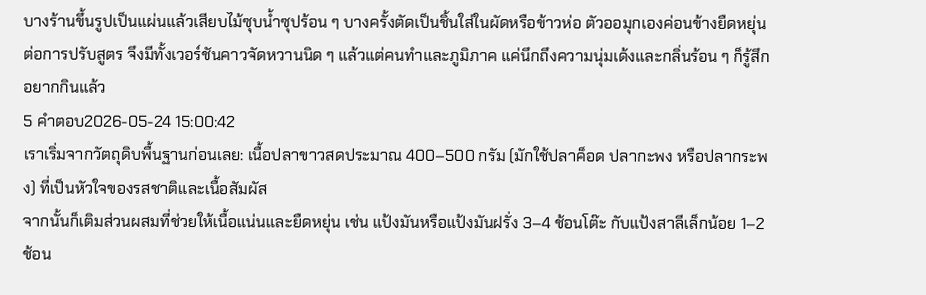บางร้านขึ้นรูปเป็นแผ่นแล้วเสียบไม้ซุบน้ำซุปร้อน ๆ บางครั้งตัดเป็นชิ้นใส่ในผัดหรือข้าวห่อ ตัวออมุกเองค่อนข้างยืดหยุ่นต่อการปรับสูตร จึงมีทั้งเวอร์ชันคาวจัดหวานนิด ๆ แล้วแต่คนทำและภูมิภาค แค่นึกถึงความนุ่มเด้งและกลิ่นร้อน ๆ ก็รู้สึกอยากกินแล้ว
5 คำตอบ2026-05-24 15:00:42
เราเริ่มจากวัตถุดิบพื้นฐานก่อนเลย: เนื้อปลาขาวสดประมาณ 400–500 กรัม (มักใช้ปลาค็อด ปลากะพง หรือปลากระพง) ที่เป็นหัวใจของรสชาติและเนื้อสัมผัส
จากนั้นก็เติมส่วนผสมที่ช่วยให้เนื้อแน่นและยืดหยุ่น เช่น แป้งมันหรือแป้งมันฝรั่ง 3–4 ช้อนโต๊ะ กับแป้งสาลีเล็กน้อย 1–2 ช้อน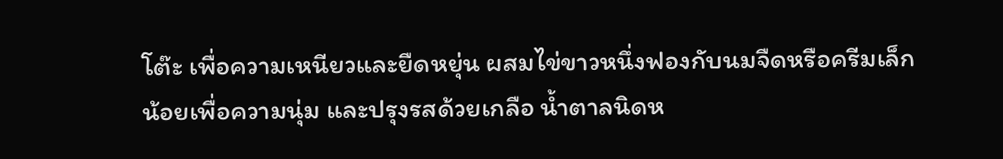โต๊ะ เพื่อความเหนียวและยืดหยุ่น ผสมไข่ขาวหนึ่งฟองกับนมจืดหรือครีมเล็กน้อยเพื่อความนุ่ม และปรุงรสด้วยเกลือ น้ำตาลนิดห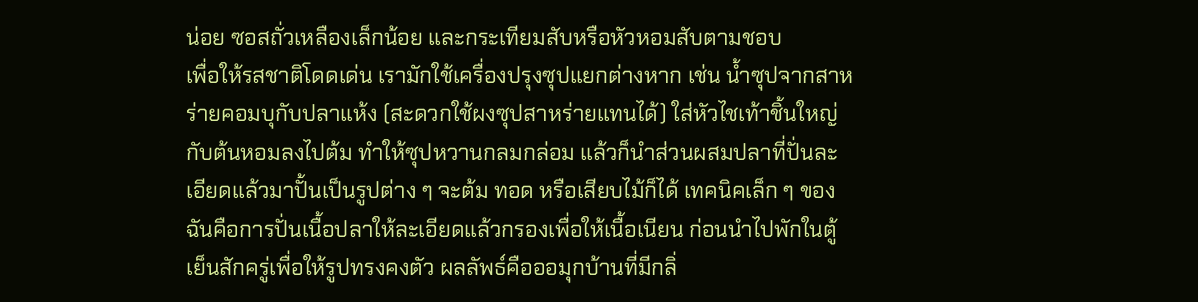น่อย ซอสถั่วเหลืองเล็กน้อย และกระเทียมสับหรือหัวหอมสับตามชอบ
เพื่อให้รสชาติโดดเด่น เรามักใช้เครื่องปรุงซุปแยกต่างหาก เช่น น้ำซุปจากสาหร่ายคอมบุกับปลาแห้ง (สะดวกใช้ผงซุปสาหร่ายแทนได้) ใส่หัวไชเท้าชิ้นใหญ่กับต้นหอมลงไปต้ม ทำให้ซุปหวานกลมกล่อม แล้วก็นำส่วนผสมปลาที่ปั่นละเอียดแล้วมาปั้นเป็นรูปต่าง ๆ จะต้ม ทอด หรือเสียบไม้ก็ได้ เทคนิคเล็ก ๆ ของฉันคือการปั่นเนื้อปลาให้ละเอียดแล้วกรองเพื่อให้เนื้อเนียน ก่อนนำไปพักในตู้เย็นสักครู่เพื่อให้รูปทรงคงตัว ผลลัพธ์คือออมุกบ้านที่มีกลิ่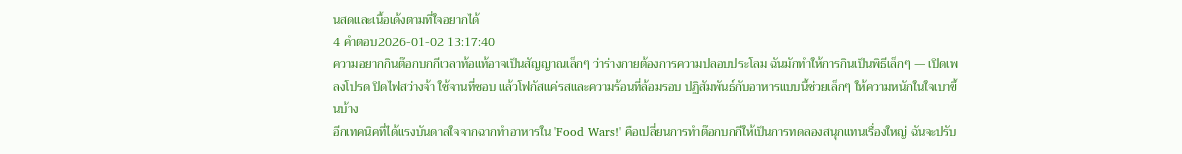นสดและเนื้อเด้งตามที่ใจอยากได้
4 คำตอบ2026-01-02 13:17:40
ความอยากกินต๊อกบกกีเวลาท้อแท้อาจเป็นสัญญาณเล็กๆ ว่าร่างกายต้องการความปลอบประโลม ฉันมักทำให้การกินเป็นพิธีเล็กๆ — เปิดเพลงโปรด ปิดไฟสว่างจ้า ใช้จานที่ชอบ แล้วโฟกัสแค่รสและความร้อนที่ล้อมรอบ ปฏิสัมพันธ์กับอาหารแบบนี้ช่วยเล็กๆ ให้ความหนักในใจเบาขึ้นบ้าง
อีกเทคนิคที่ได้แรงบันดาลใจจากฉากทำอาหารใน 'Food Wars!' คือเปลี่ยนการทำต๊อกบกกีให้เป็นการทดลองสนุกแทนเรื่องใหญ่ ฉันจะปรับ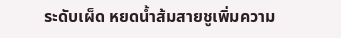ระดับเผ็ด หยดน้ำส้มสายชูเพิ่มความ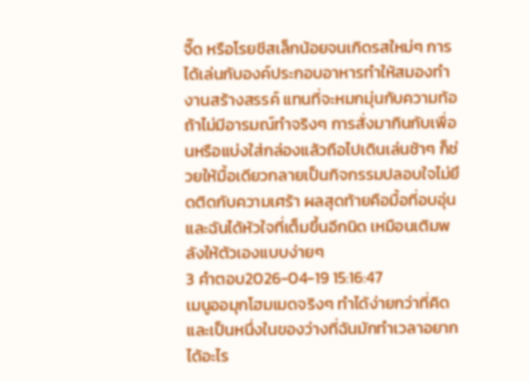จี๊ด หรือโรยชีสเล็กน้อยจนเกิดรสใหม่ๆ การได้เล่นกับองค์ประกอบอาหารทำให้สมองทำงานสร้างสรรค์ แทนที่จะหมกมุ่นกับความท้อ
ถ้าไม่มีอารมณ์ทำจริงๆ การสั่งมากินกับเพื่อนหรือแบ่งใส่กล่องแล้วถือไปเดินเล่นช้าๆ ก็ช่วยให้มื้อเดียวกลายเป็นกิจกรรมปลอบใจไม่ยึดติดกับความเศร้า ผลสุดท้ายคือมื้อที่อบอุ่นและฉันได้หัวใจที่เต็มขึ้นอีกนิด เหมือนเติมพลังให้ตัวเองแบบง่ายๆ
3 คำตอบ2026-04-19 15:16:47
เมนูออมุกโฮมเมดจริงๆ ทำได้ง่ายกว่าที่คิดและเป็นหนึ่งในของว่างที่ฉันมักทำเวลาอยากได้อะไร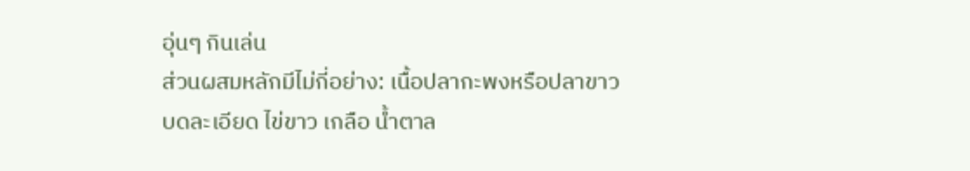อุ่นๆ กินเล่น
ส่วนผสมหลักมีไม่กี่อย่าง: เนื้อปลากะพงหรือปลาขาวบดละเอียด ไข่ขาว เกลือ น้ำตาล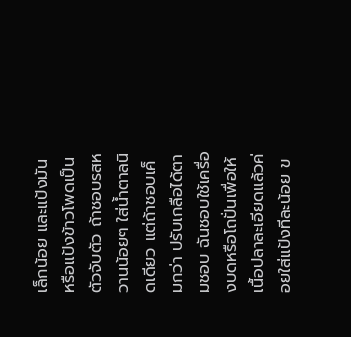เล็กน้อย และแป้งมันหรือแป้งข้าวโพดเป็นตัวจับตัว ถ้าชอบรสหวานน้อยๆ ใส่น้ำตาลนิดเดียว แต่ถ้าชอบเค็มกว่า ปรับเกลือได้ตามชอบ ฉันชอบใช้เครื่องบดหรือโถปั่นเพื่อให้เนื้อปลาละเอียดแล้วค่อยใส่แป้งทีละน้อย ข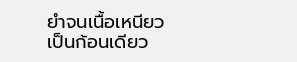ยำจนเนื้อเหนียวเป็นก้อนเดียว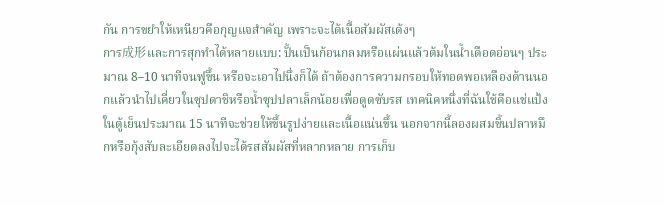กัน การขยำให้เหนียวคือกุญแจสำคัญ เพราะจะได้เนื้อสัมผัสเด้งๆ
การ成形และการสุกทำได้หลายแบบ: ปั้นเป็นก้อนกลมหรือแผ่นแล้วต้มในน้ำเดือดอ่อนๆ ประมาณ 8–10 นาทีจนฟูขึ้น หรือจะเอาไปนึ่งก็ได้ ถ้าต้องการความกรอบให้ทอดพอเหลืองด้านนอกแล้วนำไปเคี่ยวในซุปดาชิหรือน้ำซุปปลาเล็กน้อยเพื่อดูดซับรส เทคนิคหนึ่งที่ฉันใช้คือแช่แป้งในตู้เย็นประมาณ 15 นาทีจะช่วยให้ขึ้นรูปง่ายและเนื้อแน่นขึ้น นอกจากนี้ลองผสมชิ้นปลาหมึกหรือกุ้งสับละเอียดลงไปจะได้รสสัมผัสที่หลากหลาย การเก็บ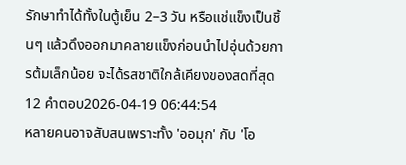รักษาทำได้ทั้งในตู้เย็น 2–3 วัน หรือแช่แข็งเป็นชิ้นๆ แล้วดึงออกมาคลายแข็งก่อนนำไปอุ่นด้วยการต้มเล็กน้อย จะได้รสชาติใกล้เคียงของสดที่สุด
12 คำตอบ2026-04-19 06:44:54
หลายคนอาจสับสนเพราะทั้ง 'ออมุก' กับ 'โอ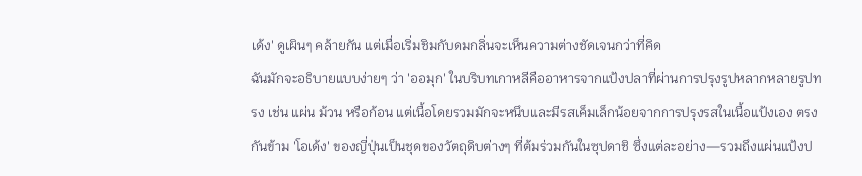เด้ง' ดูเผินๆ คล้ายกัน แต่เมื่อเริ่มชิมกับดมกลิ่นจะเห็นความต่างชัดเจนกว่าที่คิด
ฉันมักจะอธิบายแบบง่ายๆ ว่า 'ออมุก' ในบริบทเกาหลีคืออาหารจากแป้งปลาที่ผ่านการปรุงรูปหลากหลายรูปทรง เช่น แผ่น ม้วน หรือก้อน แต่เนื้อโดยรวมมักจะหนึบและมีรสเค็มเล็กน้อยจากการปรุงรสในเนื้อแป้งเอง ตรงกันข้าม 'โอเด้ง' ของญี่ปุ่นเป็นชุดของวัตถุดิบต่างๆ ที่ต้มร่วมกันในซุปดาชิ ซึ่งแต่ละอย่าง—รวมถึงแผ่นแป้งป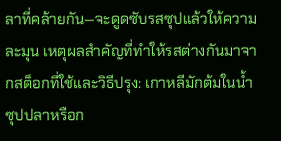ลาที่คล้ายกัน—จะดูดซับรสซุปแล้วให้ความละมุน เหตุผลสำคัญที่ทำให้รสต่างกันมาจากสต็อกที่ใช้และวิธีปรุง: เกาหลีมักต้มในน้ำซุปปลาหรือก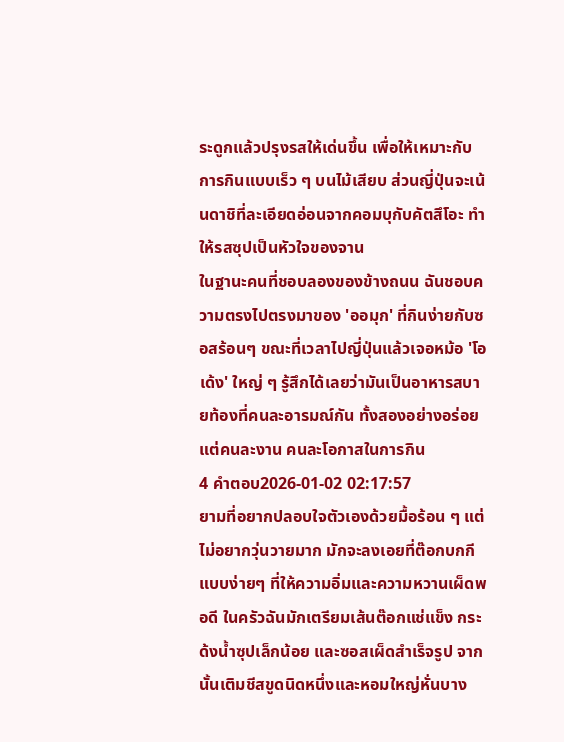ระดูกแล้วปรุงรสให้เด่นขึ้น เพื่อให้เหมาะกับการกินแบบเร็ว ๆ บนไม้เสียบ ส่วนญี่ปุ่นจะเน้นดาชิที่ละเอียดอ่อนจากคอมบุกับคัตสึโอะ ทำให้รสซุปเป็นหัวใจของจาน
ในฐานะคนที่ชอบลองของข้างถนน ฉันชอบความตรงไปตรงมาของ 'ออมุก' ที่กินง่ายกับซอสร้อนๆ ขณะที่เวลาไปญี่ปุ่นแล้วเจอหม้อ 'โอเด้ง' ใหญ่ ๆ รู้สึกได้เลยว่ามันเป็นอาหารสบายท้องที่คนละอารมณ์กัน ทั้งสองอย่างอร่อย แต่คนละงาน คนละโอกาสในการกิน
4 คำตอบ2026-01-02 02:17:57
ยามที่อยากปลอบใจตัวเองด้วยมื้อร้อน ๆ แต่ไม่อยากวุ่นวายมาก มักจะลงเอยที่ต๊อกบกกีแบบง่ายๆ ที่ให้ความอิ่มและความหวานเผ็ดพอดี ในครัวฉันมักเตรียมเส้นต๊อกแช่แข็ง กระด้งน้ำซุปเล็กน้อย และซอสเผ็ดสำเร็จรูป จากนั้นเติมชีสขูดนิดหนึ่งและหอมใหญ่หั่นบาง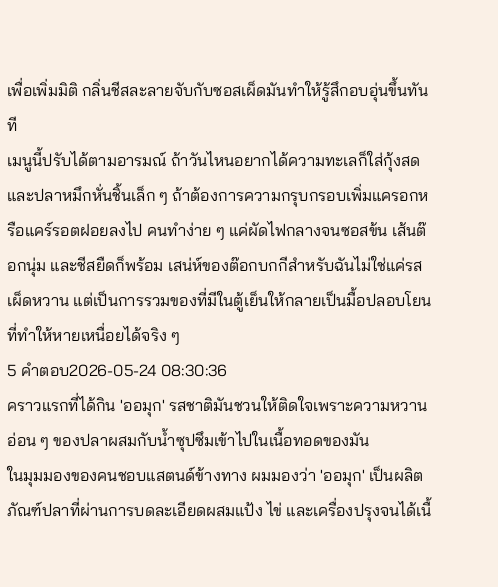เพื่อเพิ่มมิติ กลิ่นชีสละลายจับกับซอสเผ็ดมันทำให้รู้สึกอบอุ่นขึ้นทันที
เมนูนี้ปรับได้ตามอารมณ์ ถ้าวันไหนอยากได้ความทะเลก็ใส่กุ้งสดและปลาหมึกหั่นชิ้นเล็ก ๆ ถ้าต้องการความกรุบกรอบเพิ่มแครอกหรือแคร์รอตฝอยลงไป คนทำง่าย ๆ แค่ผัดไฟกลางจนซอสข้น เส้นต๊อกนุ่ม และชีสยืดก็พร้อม เสน่ห์ของต๊อกบกกีสำหรับฉันไม่ใช่แค่รสเผ็ดหวาน แต่เป็นการรวมของที่มีในตู้เย็นให้กลายเป็นมื้อปลอบโยนที่ทำให้หายเหนื่อยได้จริง ๆ
5 คำตอบ2026-05-24 08:30:36
คราวแรกที่ได้กิน 'ออมุก' รสชาติมันชวนให้ติดใจเพราะความหวานอ่อน ๆ ของปลาผสมกับน้ำซุปซึมเข้าไปในเนื้อทอดของมัน
ในมุมมองของคนชอบแสตนด์ข้างทาง ผมมองว่า 'ออมุก' เป็นผลิตภัณฑ์ปลาที่ผ่านการบดละเอียดผสมแป้ง ไข่ และเครื่องปรุงจนได้เนื้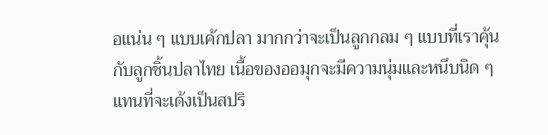อแน่น ๆ แบบเค้กปลา มากกว่าจะเป็นลูกกลม ๆ แบบที่เราคุ้นกับลูกชิ้นปลาไทย เนื้อของออมุกจะมีความนุ่มและหนึบนิด ๆ แทนที่จะเด้งเป็นสปริ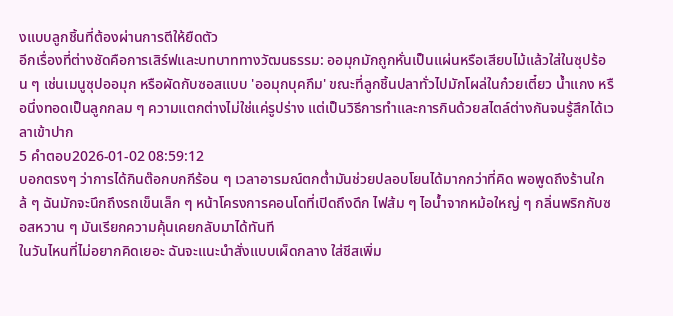งแบบลูกชิ้นที่ต้องผ่านการตีให้ยืดตัว
อีกเรื่องที่ต่างชัดคือการเสิร์ฟและบทบาททางวัฒนธรรม: ออมุกมักถูกหั่นเป็นแผ่นหรือเสียบไม้แล้วใส่ในซุปร้อน ๆ เช่นเมนูซุปออมุก หรือผัดกับซอสแบบ 'ออมุกบุคกึม' ขณะที่ลูกชิ้นปลาทั่วไปมักโผล่ในก๋วยเตี๋ยว น้ำแกง หรือนึ่งทอดเป็นลูกกลม ๆ ความแตกต่างไม่ใช่แค่รูปร่าง แต่เป็นวิธีการทำและการกินด้วยสไตล์ต่างกันจนรู้สึกได้เวลาเข้าปาก
5 คำตอบ2026-01-02 08:59:12
บอกตรงๆ ว่าการได้กินต๊อกบกกีร้อน ๆ เวลาอารมณ์ตกต่ำมันช่วยปลอบโยนได้มากกว่าที่คิด พอพูดถึงร้านใกล้ ๆ ฉันมักจะนึกถึงรถเข็นเล็ก ๆ หน้าโครงการคอนโดที่เปิดถึงดึก ไฟส้ม ๆ ไอน้ำจากหม้อใหญ่ ๆ กลิ่นพริกกับซอสหวาน ๆ มันเรียกความคุ้นเคยกลับมาได้ทันที
ในวันไหนที่ไม่อยากคิดเยอะ ฉันจะแนะนำสั่งแบบเผ็ดกลาง ใส่ชีสเพิ่ม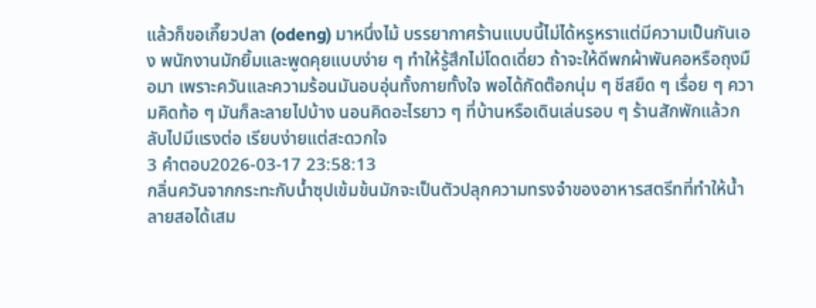แล้วก็ขอเกี๊ยวปลา (odeng) มาหนึ่งไม้ บรรยากาศร้านแบบนี้ไม่ได้หรูหราแต่มีความเป็นกันเอง พนักงานมักยิ้มและพูดคุยแบบง่าย ๆ ทำให้รู้สึกไม่โดดเดี่ยว ถ้าจะให้ดีพกผ้าพันคอหรือถุงมือมา เพราะควันและความร้อนมันอบอุ่นทั้งกายทั้งใจ พอได้กัดต๊อกนุ่ม ๆ ชีสยืด ๆ เรื่อย ๆ ความคิดท้อ ๆ มันก็ละลายไปบ้าง นอนคิดอะไรยาว ๆ ที่บ้านหรือเดินเล่นรอบ ๆ ร้านสักพักแล้วกลับไปมีแรงต่อ เรียบง่ายแต่สะดวกใจ
3 คำตอบ2026-03-17 23:58:13
กลิ่นควันจากกระทะกับน้ำซุปเข้มข้นมักจะเป็นตัวปลุกความทรงจำของอาหารสตรีทที่ทำให้น้ำลายสอได้เสม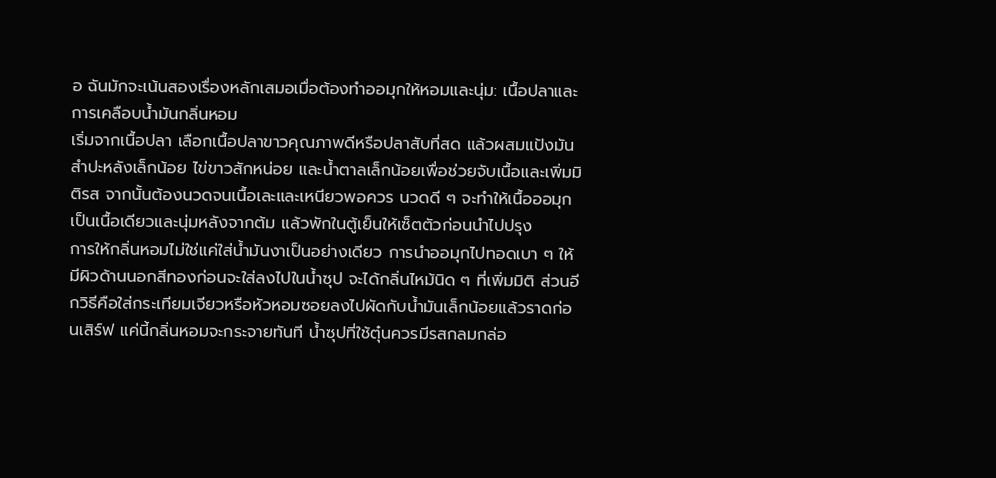อ ฉันมักจะเน้นสองเรื่องหลักเสมอเมื่อต้องทำออมุกให้หอมและนุ่ม: เนื้อปลาและการเคลือบน้ำมันกลิ่นหอม
เริ่มจากเนื้อปลา เลือกเนื้อปลาขาวคุณภาพดีหรือปลาสับที่สด แล้วผสมแป้งมันสำปะหลังเล็กน้อย ไข่ขาวสักหน่อย และน้ำตาลเล็กน้อยเพื่อช่วยจับเนื้อและเพิ่มมิติรส จากนั้นต้องนวดจนเนื้อเละและเหนียวพอควร นวดดี ๆ จะทำให้เนื้อออมุกเป็นเนื้อเดียวและนุ่มหลังจากต้ม แล้วพักในตู้เย็นให้เซ็ตตัวก่อนนำไปปรุง
การให้กลิ่นหอมไม่ใช่แค่ใส่น้ำมันงาเป็นอย่างเดียว การนำออมุกไปทอดเบา ๆ ให้มีผิวด้านนอกสีทองก่อนจะใส่ลงไปในน้ำซุป จะได้กลิ่นไหม้นิด ๆ ที่เพิ่มมิติ ส่วนอีกวิธีคือใส่กระเทียมเจียวหรือหัวหอมซอยลงไปผัดกับน้ำมันเล็กน้อยแล้วราดก่อนเสิร์ฟ แค่นี้กลิ่นหอมจะกระจายทันที น้ำซุปที่ใช้ตุ๋นควรมีรสกลมกล่อ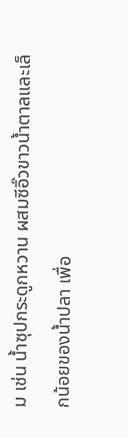ม เช่น น้ำซุปกระดูกหวาน ผสมซีอิ๊วขาวน้ำตาลและเล็กน้อยของน้ำปลา เพื่อ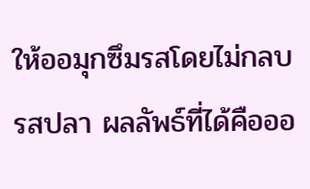ให้ออมุกซึมรสโดยไม่กลบรสปลา ผลลัพธ์ที่ได้คือออ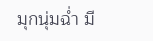มุกนุ่มฉ่ำ มี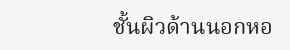ชั้นผิวด้านนอกหอ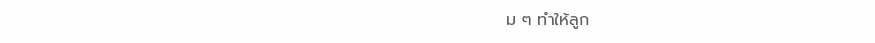ม ๆ ทำให้ลูก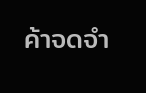ค้าจดจำ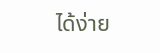ได้ง่าย